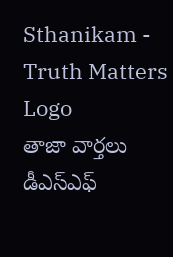Sthanikam - Truth Matters
Logo
తాజా వార్తలు
డీఎస్‌ఎఫ్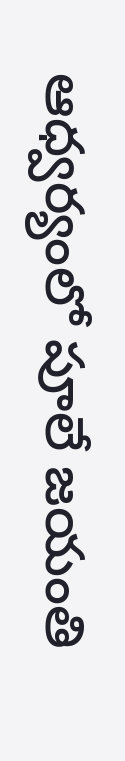ఆధ్వర్యంలో పూలే జయంతి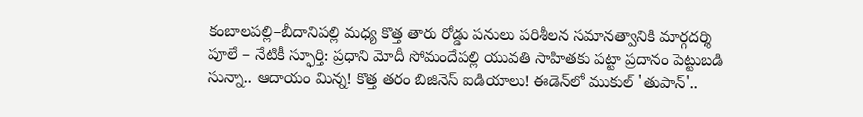కంబాలపల్లి–బీదానిపల్లి మధ్య కొత్త తారు రోడ్డు పనులు పరిశీలన సమానత్వానికి మార్గదర్శి పూలే – నేటికీ స్ఫూర్తి: ప్రధాని మోదీ సోమందేపల్లి యువతి సాహితకు పట్టా ప్రదానం పెట్టుబడి సున్నా.. ఆదాయం మిన్న! కొత్త తరం బిజినెస్ ఐడియాలు! ఈడెన్‌లో ముకుల్ 'తుపాన్'..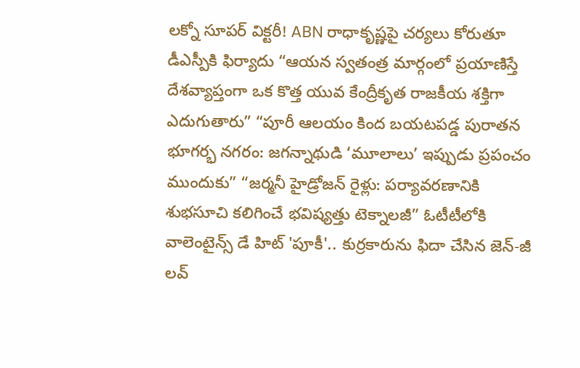లక్నో సూపర్ విక్టరీ! ABN రాధాకృష్ణపై చర్యలు కోరుతూ డీఎస్పీకి ఫిర్యాదు “ఆయన స్వతంత్ర మార్గంలో ప్రయాణిస్తే దేశవ్యాప్తంగా ఒక కొత్త యువ కేంద్రీకృత రాజకీయ శక్తిగా ఎదుగుతారు” “పూరీ ఆలయం కింద బయటపడ్డ పురాతన భూగర్భ నగరం: జగన్నాథుడి ‘మూలాలు’ ఇప్పుడు ప్రపంచం ముందుకు” “జర్మనీ హైడ్రోజన్ రైళ్లు: పర్యావరణానికి శుభసూచి కలిగించే భవిష్యత్తు టెక్నాలజీ” ఓటీటీలోకి వాలెంటైన్స్ డే హిట్ 'పూకీ'.. కుర్రకారును ఫిదా చేసిన జెన్-జీ లవ్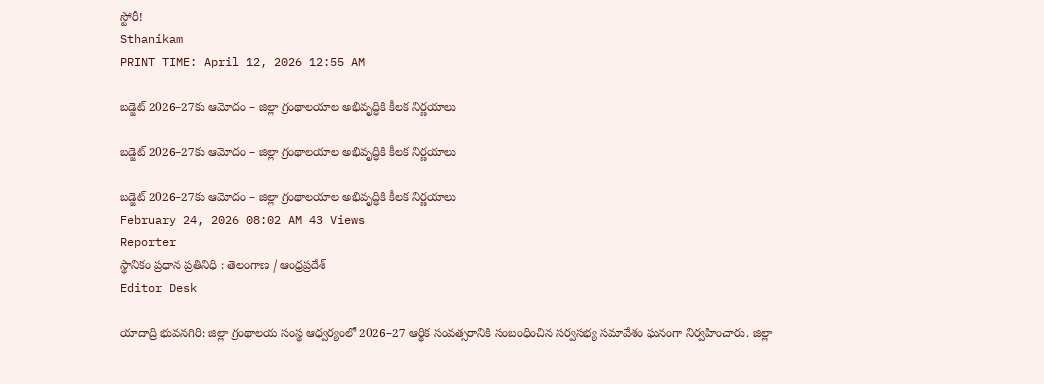స్టోరీ!
Sthanikam
PRINT TIME: April 12, 2026 12:55 AM

బడ్జెట్ 2026–27కు ఆమోదం – జిల్లా గ్రంథాలయాల అభివృద్ధికి కీలక నిర్ణయాలు

బడ్జెట్ 2026–27కు ఆమోదం – జిల్లా గ్రంథాలయాల అభివృద్ధికి కీలక నిర్ణయాలు

బడ్జెట్ 2026–27కు ఆమోదం – జిల్లా గ్రంథాలయాల అభివృద్ధికి కీలక నిర్ణయాలు
February 24, 2026 08:02 AM 43 Views
Reporter
స్థానికం ప్రధాన ప్రతినిధి : తెలంగాణ / ఆంధ్రప్రదేశ్
Editor Desk

యాదాద్రి భువనగిరి: జిల్లా గ్రంథాలయ సంస్థ ఆధ్వర్యంలో 2026–27 ఆర్థిక సంవత్సరానికి సంబంధించిన సర్వసభ్య సమావేశం ఘనంగా నిర్వహించారు. జిల్లా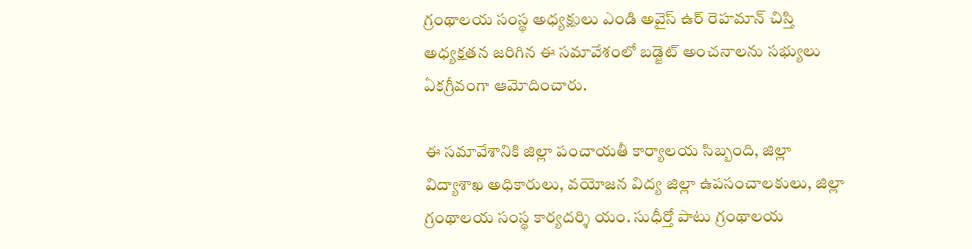గ్రంథాలయ సంస్థ అధ్యక్షులు ఎండి అవైస్ ఉర్ రెహమాన్ చిస్తి అధ్యక్షతన జరిగిన ఈ సమావేశంలో బడ్జెట్ అంచనాలను సభ్యులు ఏకగ్రీవంగా ఆమోదించారు.

ఈ సమావేశానికి జిల్లా పంచాయతీ కార్యాలయ సిబ్బంది, జిల్లా విద్యాశాఖ అధికారులు, వయోజన విద్య జిల్లా ఉపసంచాలకులు, జిల్లా గ్రంథాలయ సంస్థ కార్యదర్శి యం. సుధీర్తో పాటు గ్రంథాలయ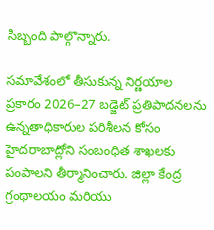సిబ్బంది పాల్గొన్నారు.

సమావేశంలో తీసుకున్న నిర్ణయాల ప్రకారం 2026–27 బడ్జెట్ ప్రతిపాదనలను ఉన్నతాధికారుల పరిశీలన కోసం హైదరాబాద్లోని సంబంధిత శాఖలకు పంపాలని తీర్మానించారు. జిల్లా కేంద్ర గ్రంథాలయం మరియు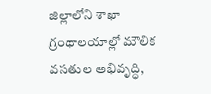జిల్లాలోని శాఖా గ్రంథాలయాల్లో మౌలిక వసతుల అభివృద్ధి,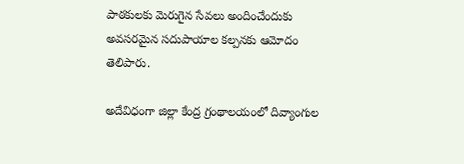పాఠకులకు మెరుగైన సేవలు అందించేందుకు అవసరమైన సదుపాయాల కల్పనకు ఆమోదం తెలిపారు.

అదేవిధంగా జిల్లా కేంద్ర గ్రంథాలయంలో దివ్యాంగుల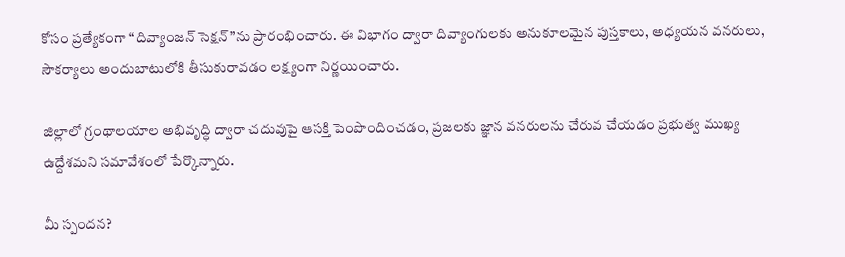కోసం ప్రత్యేకంగా “దివ్యాంజన్ సెక్షన్”ను ప్రారంభించారు. ఈ విభాగం ద్వారా దివ్యాంగులకు అనుకూలమైన పుస్తకాలు, అధ్యయన వనరులు, సౌకర్యాలు అందుబాటులోకి తీసుకురావడం లక్ష్యంగా నిర్ణయించారు.

జిల్లాలో గ్రంథాలయాల అభివృద్ధి ద్వారా చదువుపై ఆసక్తి పెంపొందించడం, ప్రజలకు జ్ఞాన వనరులను చేరువ చేయడం ప్రభుత్వ ముఖ్య ఉద్దేశమని సమావేశంలో పేర్కొన్నారు.

మీ స్పందన?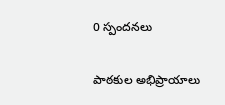0 స్పందనలు

పాఠకుల అభిప్రాయాలు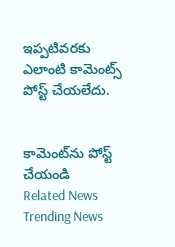ఇప్పటివరకు ఎలాంటి కామెంట్స్ పోస్ట్ చేయలేదు.


కామెంట్‌ను పోస్ట్ చేయండి
Related News
Trending News